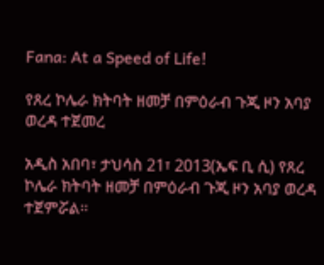Fana: At a Speed of Life!

የጸረ ኮሌራ ክትባት ዘመቻ በምዕራብ ጉጂ ዞን አባያ ወረዳ ተጀመረ

አዲስ አበባ፣ ታህሳስ 21፣ 2013(ኤፍ ቢ ሲ) የጸረ ኮሌራ ክትባት ዘመቻ በምዕራብ ጉጂ ዞን አባያ ወረዳ ተጀምሯል፡፡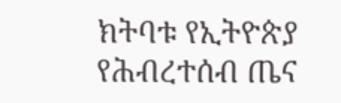ክትባቱ የኢትዮጵያ የሕብረተሰብ ጤና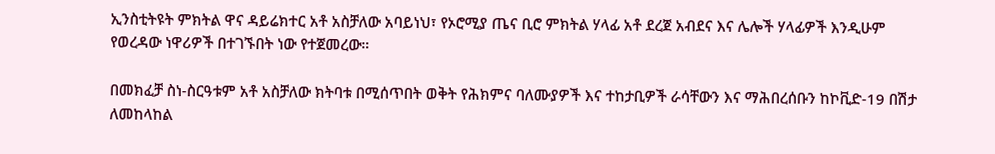ኢንስቲትዩት ምክትል ዋና ዳይሬክተር አቶ አስቻለው አባይነህ፣ የኦሮሚያ ጤና ቢሮ ምክትል ሃላፊ አቶ ደረጀ አብደና እና ሌሎች ሃላፊዎች እንዲሁም የወረዳው ነዋሪዎች በተገኙበት ነው የተጀመረው።

በመክፈቻ ስነ-ስርዓቱም አቶ አስቻለው ክትባቱ በሚሰጥበት ወቅት የሕክምና ባለሙያዎች እና ተከታቢዎች ራሳቸውን እና ማሕበረሰቡን ከኮቪድ-19 በሽታ ለመከላከል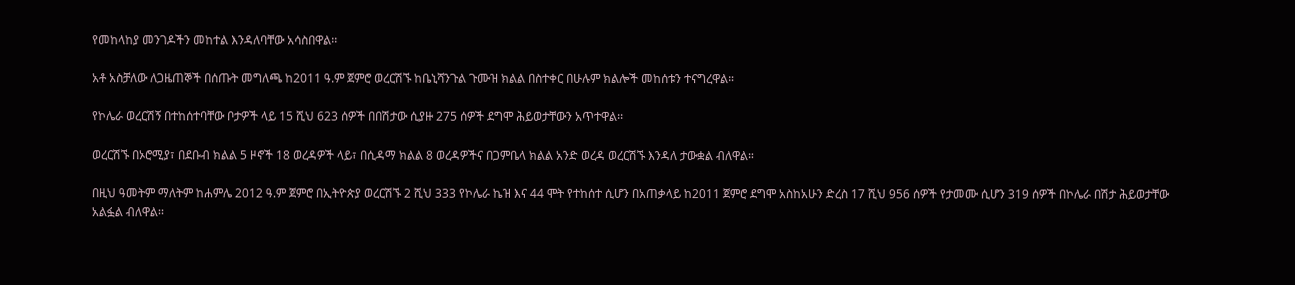የመከላከያ መንገዶችን መከተል እንዳለባቸው አሳስበዋል፡፡

አቶ አስቻለው ለጋዜጠኞች በሰጡት መግለጫ ከ2011 ዓ.ም ጀምሮ ወረርሽኙ ከቤኒሻንጉል ጉሙዝ ክልል በስተቀር በሁሉም ክልሎች መከሰቱን ተናግረዋል።

የኮሌራ ወረርሽኝ በተከሰተባቸው ቦታዎች ላይ 15 ሺህ 623 ሰዎች በበሽታው ሲያዙ 275 ሰዎች ደግሞ ሕይወታቸውን አጥተዋል፡፡

ወረርሽኙ በኦሮሚያ፣ በደቡብ ክልል 5 ዞኖች 18 ወረዳዎች ላይ፣ በሲዳማ ክልል 8 ወረዳዎችና በጋምቤላ ክልል አንድ ወረዳ ወረርሽኙ እንዳለ ታውቋል ብለዋል።

በዚህ ዓመትም ማለትም ከሐምሌ 2012 ዓ.ም ጀምሮ በኢትዮጵያ ወረርሽኙ 2 ሺህ 333 የኮሌራ ኬዝ እና 44 ሞት የተከሰተ ሲሆን በአጠቃላይ ከ2011 ጀምሮ ደግሞ አስከአሁን ድረስ 17 ሺህ 956 ሰዎች የታመሙ ሲሆን 319 ሰዎች በኮሌራ በሽታ ሕይወታቸው አልፏል ብለዋል፡፡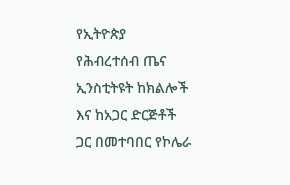የኢትዮጵያ የሕብረተሰብ ጤና ኢንስቲትዩት ከክልሎች እና ከአጋር ድርጅቶች ጋር በመተባበር የኮሌራ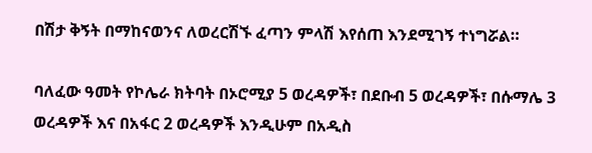በሽታ ቅኝት በማከናወንና ለወረርሽኙ ፈጣን ምላሽ እየሰጠ እንደሚገኝ ተነግሯል።

ባለፈው ዓመት የኮሌራ ክትባት በኦሮሚያ 5 ወረዳዎች፣ በደቡብ 5 ወረዳዎች፣ በሱማሌ 3 ወረዳዎች እና በአፋር 2 ወረዳዎች እንዲሁም በአዲስ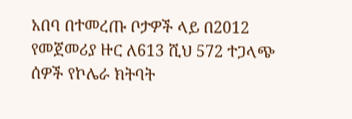አበባ በተመረጡ ቦታዎች ላይ በ2012 የመጀመሪያ ዙር ለ613 ሺህ 572 ተጋላጭ ሰዎች የኮሌራ ክትባት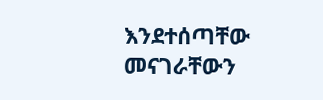እንደተሰጣቸው መናገራቸውን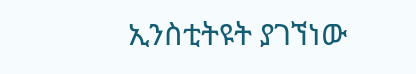ኢንስቲትዩት ያገኘነው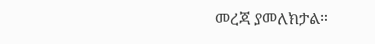መረጃ ያመለክታል።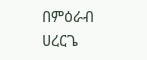በምዕራብ ሀረርጌ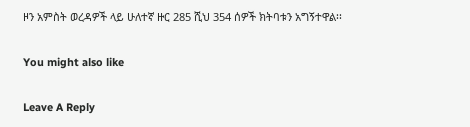ዞን አምስት ወረዳዎች ላይ ሁለተኛ ዙር 285 ሺህ 354 ሰዎች ክትባቱን አግኝተዋል፡፡

You might also like

Leave A Reply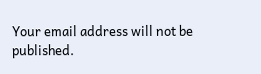Your email address will not be published.